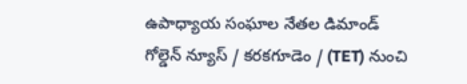ఉపాధ్యాయ సంఘాల నేతల డిమాండ్
గోల్డెన్ న్యూస్ / కరకగూడెం / (TET) నుంచి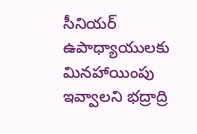సీనియర్ ఉపాధ్యాయులకు మినహాయింపు ఇవ్వాలని భద్రాద్రి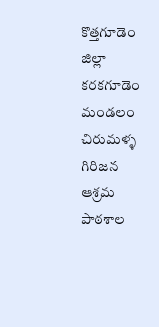కొత్తగూడెం జిల్లా కరకగూడెం మండలం చిరుమళ్ళ గిరిజన ఆశ్రమ పాఠశాల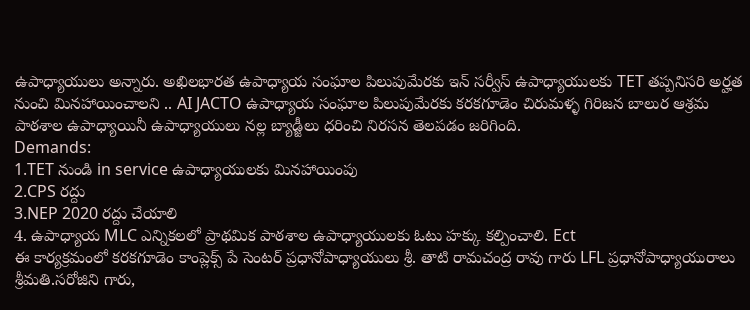ఉపాధ్యాయులు అన్నారు. అఖిలభారత ఉపాధ్యాయ సంఘాల పిలుపుమేరకు ఇన్ సర్వీస్ ఉపాధ్యాయులకు TET తప్పనిసరి అర్హత నుంచి మినహాయించాలని .. AI JACTO ఉపాధ్యాయ సంఘాల పిలుపుమేరకు కరకగూడెం చిరుమళ్ళ గిరిజన బాలుర ఆశ్రమ పాఠశాల ఉపాధ్యాయినీ ఉపాధ్యాయులు నల్ల బ్యాడ్జీలు ధరించి నిరసన తెలపడం జరిగింది.
Demands:
1.TET నుండి in service ఉపాధ్యాయులకు మినహాయింపు
2.CPS రద్దు
3.NEP 2020 రద్దు చేయాలి
4. ఉపాధ్యాయ MLC ఎన్నికలలో ప్రాథమిక పాఠశాల ఉపాధ్యాయులకు ఓటు హక్కు కల్పించాలి. Ect
ఈ కార్యక్రమంలో కరకగూడెం కాంప్లెక్స్ పే సెంటర్ ప్రధానోపాధ్యాయులు శ్రీ. తాటి రామచంద్ర రావు గారు LFL ప్రధానోపాధ్యాయురాలు శ్రీమతి.సరోజిని గారు,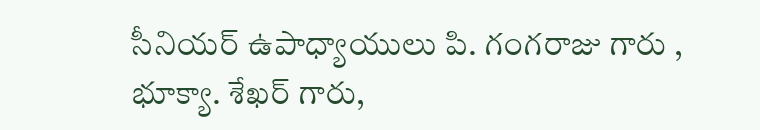సీనియర్ ఉపాధ్యాయులు పి. గంగరాజు గారు , భూక్యా. శేఖర్ గారు,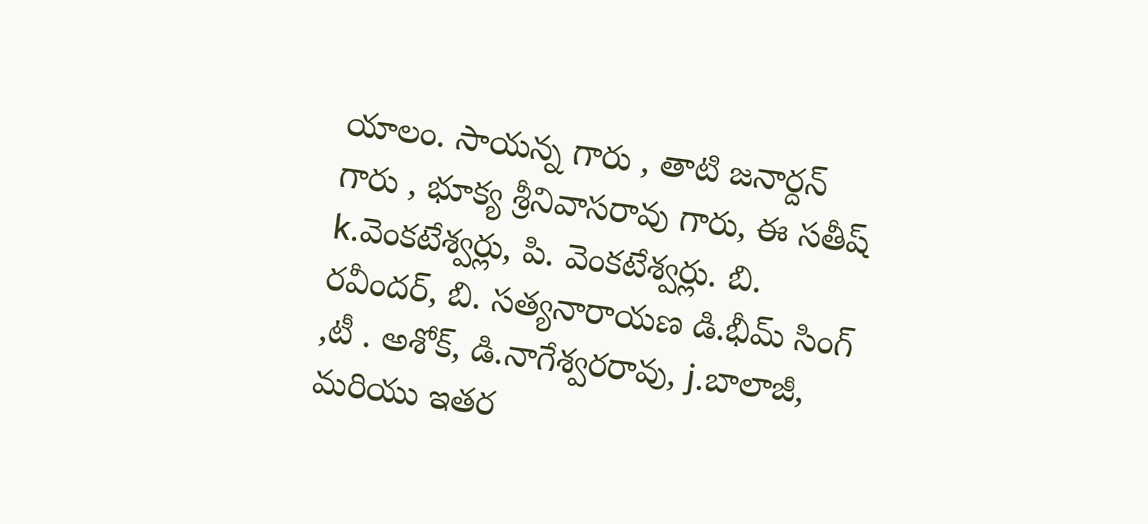యాలం. సాయన్న గారు , తాటి జనార్దన్ గారు , భూక్య శ్రీనివాసరావు గారు, ఈ సతీష్ k.వెంకటేశ్వర్లు, పి. వెంకటేశ్వర్లు. బి. రవీందర్, బి. సత్యనారాయణ డి.భీమ్ సింగ్ ,టీ . అశోక్, డి.నాగేశ్వరరావు, j.బాలాజీ, మరియు ఇతర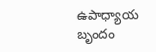ఉపాధ్యాయ బృందం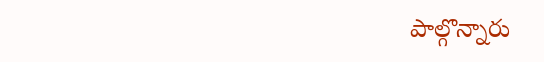పాల్గొన్నారు